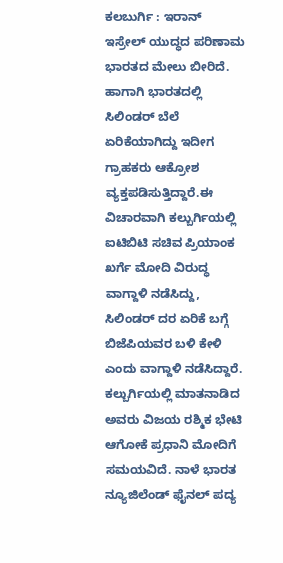ಕಲಬುರ್ಗಿ : ಇರಾನ್ ಇಸ್ರೇಲ್ ಯುದ್ಧದ ಪರಿಣಾಮ ಭಾರತದ ಮೇಲು ಬೀರಿದೆ. ಹಾಗಾಗಿ ಭಾರತದಲ್ಲಿ ಸಿಲಿಂಡರ್ ಬೆಲೆ ಏರಿಕೆಯಾಗಿದ್ದು ಇದೀಗ ಗ್ರಾಹಕರು ಆಕ್ರೋಶ ವ್ಯಕ್ತಪಡಿಸುತ್ತಿದ್ದಾರೆ.ಈ ವಿಚಾರವಾಗಿ ಕಲ್ಬುರ್ಗಿಯಲ್ಲಿ ಐಟಿಬಿಟಿ ಸಚಿವ ಪ್ರಿಯಾಂಕ ಖರ್ಗೆ ಮೋದಿ ವಿರುದ್ಧ ವಾಗ್ದಾಳಿ ನಡೆಸಿದ್ದು, ಸಿಲಿಂಡರ್ ದರ ಏರಿಕೆ ಬಗ್ಗೆ ಬಿಜೆಪಿಯವರ ಬಳಿ ಕೇಳಿ ಎಂದು ವಾಗ್ದಾಳಿ ನಡೆಸಿದ್ದಾರೆ.
ಕಲ್ಬುರ್ಗಿಯಲ್ಲಿ ಮಾತನಾಡಿದ ಅವರು ವಿಜಯ ರಶ್ಮಿಕ ಭೇಟಿ ಆಗೋಕೆ ಪ್ರಧಾನಿ ಮೋದಿಗೆ ಸಮಯವಿದೆ. ನಾಳೆ ಭಾರತ ನ್ಯೂಜಿಲೆಂಡ್ ಫೈನಲ್ ಪದ್ಯ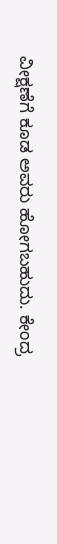ವೀಕ್ಷಣೆಗೆ ಕೂಡ ಅವರು ಹೋಗಬಹುದು. ಕೇಂದ್ರ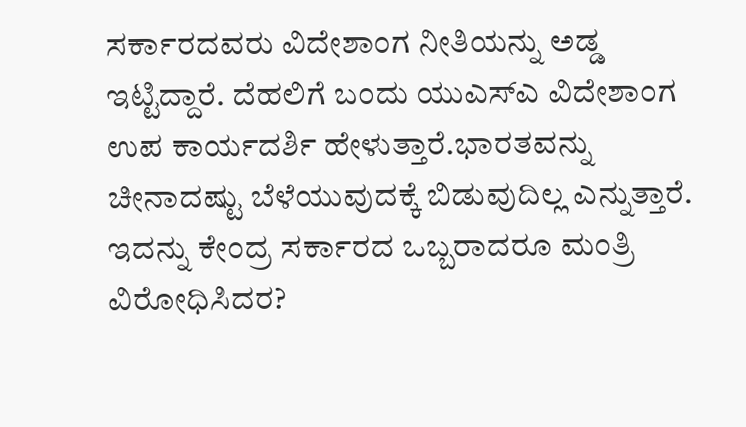ಸರ್ಕಾರದವರು ವಿದೇಶಾಂಗ ನೀತಿಯನ್ನು ಅಡ್ಡ ಇಟ್ಟಿದ್ದಾರೆ. ದೆಹಲಿಗೆ ಬಂದು ಯುಎಸ್ಎ ವಿದೇಶಾಂಗ ಉಪ ಕಾರ್ಯದರ್ಶಿ ಹೇಳುತ್ತಾರೆ.ಭಾರತವನ್ನು ಚೀನಾದಷ್ಟು ಬೆಳೆಯುವುದಕ್ಕೆ ಬಿಡುವುದಿಲ್ಲ ಎನ್ನುತ್ತಾರೆ.
ಇದನ್ನು ಕೇಂದ್ರ ಸರ್ಕಾರದ ಒಬ್ಬರಾದರೂ ಮಂತ್ರಿ ವಿರೋಧಿಸಿದರ?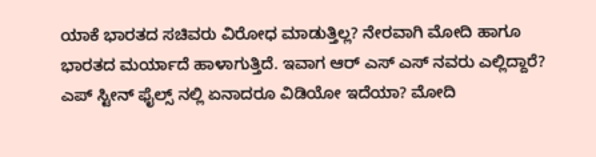ಯಾಕೆ ಭಾರತದ ಸಚಿವರು ವಿರೋಧ ಮಾಡುತ್ತಿಲ್ಲ? ನೇರವಾಗಿ ಮೋದಿ ಹಾಗೂ ಭಾರತದ ಮರ್ಯಾದೆ ಹಾಳಾಗುತ್ತಿದೆ. ಇವಾಗ ಆರ್ ಎಸ್ ಎಸ್ ನವರು ಎಲ್ಲಿದ್ದಾರೆ? ಎಪ್ ಸ್ಟೀನ್ ಫೈಲ್ಸ್ ನಲ್ಲಿ ಏನಾದರೂ ವಿಡಿಯೋ ಇದೆಯಾ? ಮೋದಿ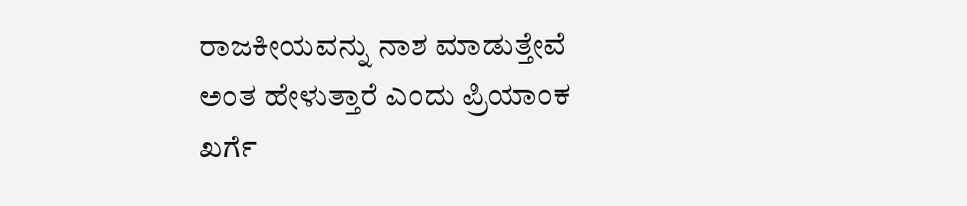ರಾಜಕೀಯವನ್ನು ನಾಶ ಮಾಡುತ್ತೇವೆ ಅಂತ ಹೇಳುತ್ತಾರೆ ಎಂದು ಪ್ರಿಯಾಂಕ ಖರ್ಗೆ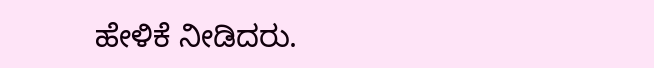ಹೇಳಿಕೆ ನೀಡಿದರು.